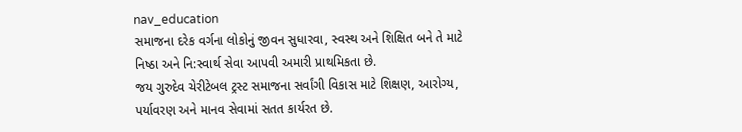nav_education
સમાજના દરેક વર્ગના લોકોનું જીવન સુધારવા, સ્વસ્થ અને શિક્ષિત બને તે માટે નિષ્ઠા અને નિ:સ્વાર્થ સેવા આપવી અમારી પ્રાથમિકતા છે.
જય ગુરુદેવ ચેરીટેબલ ટ્રસ્ટ સમાજના સર્વાંગી વિકાસ માટે શિક્ષણ, આરોગ્ય, પર્યાવરણ અને માનવ સેવામાં સતત કાર્યરત છે.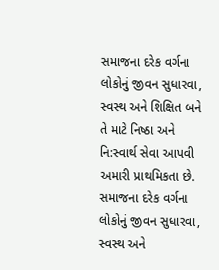સમાજના દરેક વર્ગના લોકોનું જીવન સુધારવા, સ્વસ્થ અને શિક્ષિત બને તે માટે નિષ્ઠા અને નિ:સ્વાર્થ સેવા આપવી અમારી પ્રાથમિકતા છે.
સમાજના દરેક વર્ગના લોકોનું જીવન સુધારવા, સ્વસ્થ અને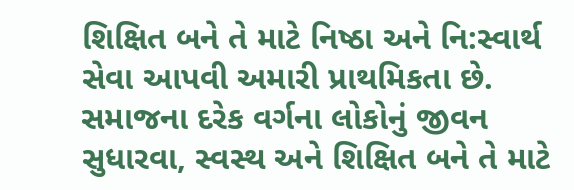શિક્ષિત બને તે માટે નિષ્ઠા અને નિ:સ્વાર્થ સેવા આપવી અમારી પ્રાથમિકતા છે.
સમાજના દરેક વર્ગના લોકોનું જીવન સુધારવા, સ્વસ્થ અને શિક્ષિત બને તે માટે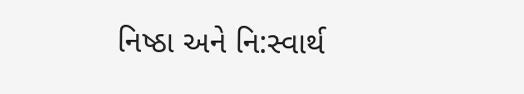નિષ્ઠા અને નિ:સ્વાર્થ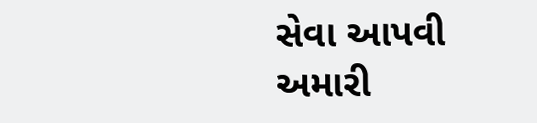સેવા આપવી અમારી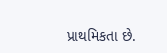પ્રાથમિકતા છે.